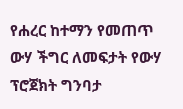የሐረር ከተማን የመጠጥ ውሃ ችግር ለመፍታት የውሃ ፕሮጀክት ግንባታ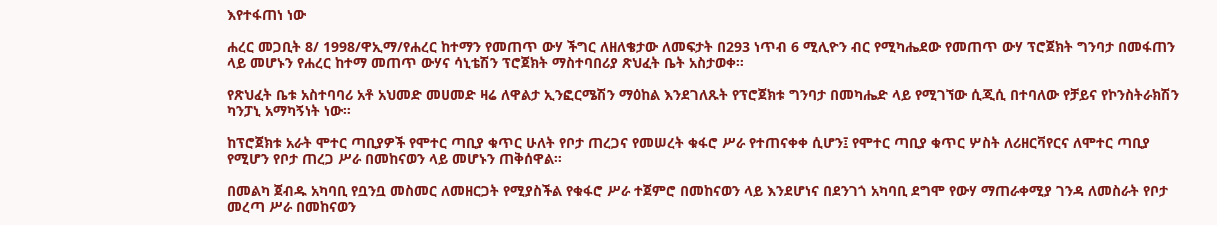እየተፋጠነ ነው

ሐረር መጋቢት 8/ 1998/ዋኢማ/የሐረር ከተማን የመጠጥ ውሃ ችግር ለዘለቄታው ለመፍታት በ293 ነጥብ 6 ሚሊዮን ብር የሚካሔደው የመጠጥ ውሃ ፕሮጀክት ግንባታ በመፋጠን ላይ መሆኑን የሐረር ከተማ መጠጥ ውሃና ሳኒቴሽን ፕሮጀክት ማስተባበሪያ ጽህፈት ቤት አስታወቀ።

የጽህፈት ቤቱ አስተባባሪ አቶ አህመድ መሀመድ ዛሬ ለዋልታ ኢንፎርሜሽን ማዕከል እንደገለጹት የፕሮጀክቱ ግንባታ በመካሔድ ላይ የሚገኘው ሲጂሲ በተባለው የቻይና የኮንስትራክሽን ካንፓኒ አማካኝነት ነው።

ከፕሮጀክቱ አራት ሞተር ጣቢያዎች የሞተር ጣቢያ ቁጥር ሁለት የቦታ ጠረጋና የመሠረት ቁፋሮ ሥራ የተጠናቀቀ ሲሆን፤ የሞተር ጣቢያ ቁጥር ሦስት ለሪዘርቫየርና ለሞተር ጣቢያ የሚሆን የቦታ ጠረጋ ሥራ በመከናወን ላይ መሆኑን ጠቅሰዋል።

በመልካ ጀብዱ አካባቢ የቧንቧ መስመር ለመዘርጋት የሚያስችል የቁፋሮ ሥራ ተጀምሮ በመከናወን ላይ እንደሆነና በደንገጎ አካባቢ ደግሞ የውሃ ማጠራቀሚያ ገንዳ ለመስራት የቦታ መረጣ ሥራ በመከናወን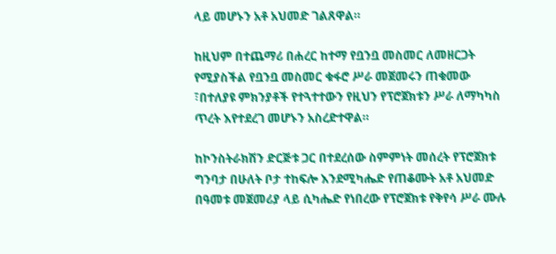ላይ መሆኑን አቶ አህመድ ገልጸዋል።

ከዚህም በተጨማሪ በሐረር ከተማ የቧንቧ መስመር ለመዘርጋት የሚያስችል የቧንቧ መስመር ቁፋሮ ሥራ መጀመሩን ጠቁመው ፣በተለያዩ ምክንያቶች የተጓተተውን የዚህን የፕሮጀክቱን ሥራ ለማካካስ ጥረት እየተደረገ መሆኑን አስረድተዋል።

ከኮንስትራክሽን ድርጅቱ ጋር በተደረሰው ስምምነት መሰረት የፕሮጀክቱ ግንባታ በሁለት ቦታ ተከፍሎ እንደሚካሔድ የጠቆሙት አቶ አህመድ በዓመቱ መጀመሪያ ላይ ሲካሔድ የነበረው የፕሮጀክቱ የቅየሳ ሥራ ሙሉ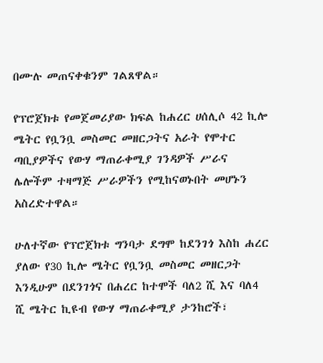በሙሉ መጠናቀቁንም ገልጸዋል።

የፕሮጀክቱ የመጀመሪያው ክፍል ከሐረር ሀሰሊሶ 42 ኪሎ ሜትር የቧንቧ መስመር መዘርጋትና አራት የሞተር ጣቢያዎችና የውሃ ማጠራቀሚያ ገንዳዎች ሥራና ሌሎችም ተዛማጅ ሥራዎችን የሚከናወኑበት መሆኑን አስረድተዋል።

ሁለተኛው የፕሮጀክቱ ግንባታ ደግሞ ከደንገጎ እስከ ሐረር ያለው የ30 ኪሎ ሜትር የቧንቧ መስመር መዘርጋት እንዲሁም በደንገጎና በሐረር ከተሞች ባለ2 ሺ እና ባለ4 ሺ ሜትር ኪዩብ የውሃ ማጠራቀሚያ ታንከሮች፣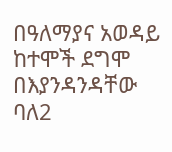በዓለማያና አወዳይ ከተሞች ደግሞ በእያንዳንዳቸው ባለ2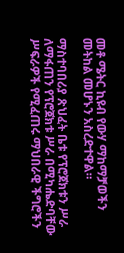መቶ ሜትር ኪዩብ የውሃ ማከማቻወችን መትከል መሆኑን አስረድተዋል።

ማስተባበሪያ ጽህፈት ቤቱ የፕሮጀክቱን ሥራ ለማፋጠን የፕሮጀክቱ ሥራ በሚካሔድባቸው ሥፍራዎች የሚፈጠሩ ማህበራዊ ችግሮችን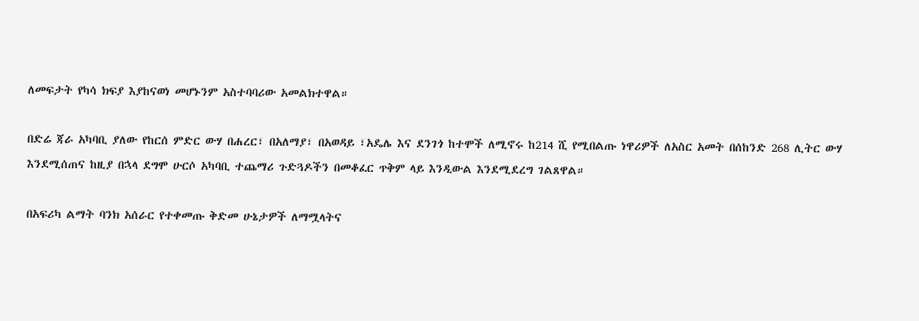ለመፍታት የካሳ ክፍያ እያከናወነ መሆኑንም አስተባባሪው አመልክተዋል።

በድሬ ጃራ አካባቢ ያለው የከርሰ ምድር ውሃ በሐረር፣ በአለማያ፣ በአወዳይ ፣አዴሌ እና ደንገጎ ከተሞች ለሚኖሩ ከ214 ሺ የሚበልጡ ነዋሪዎች ለአስር አመት በሰከንድ 268 ሊትር ውሃ እንደሚሰጠና ከዚያ በኋላ ደግሞ ሁርሶ አካባቢ ተጨማሪ ጉድጓዶችን በመቆፈር ጥቅም ላይ እንዲውል እንደሚደረግ ገልጸዋል።

በአፍሪካ ልማት ባንክ አሰራር የተቀመጡ ቅድመ ሁኔታዎች ለማሟላትና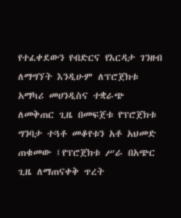የተፈቀደውን የብድርና የእርዳታ ገንዘብ ለማግኘት እንዲሁም ለፕሮጀክቱ አማካሪ መሀንዲስና ተቋራጭ ለመቅጠር ጊዜ በመፍጀቱ የፕሮጀክቱ ግንባታ ተጓቶ መቆየቱን አቶ አህመድ ጠቁመው ፤የፕሮጀክቱ ሥራ በአጭር ጊዜ ለማጠናቀቅ ጥረት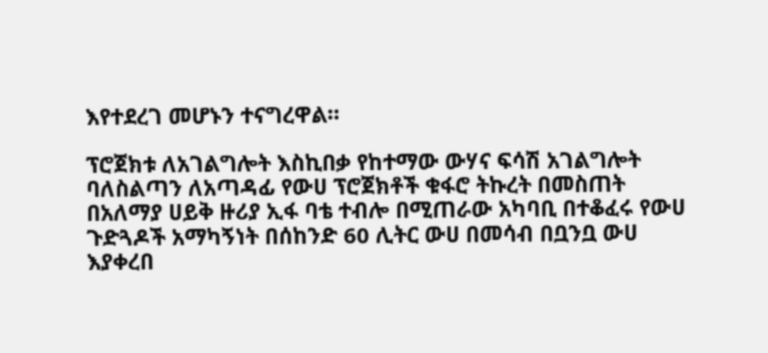እየተደረገ መሆኑን ተናግረዋል።

ፕሮጀክቱ ለአገልግሎት እስኪበቃ የከተማው ውሃና ፍሳሽ አገልግሎት ባለስልጣን ለአጣዳፊ የውሀ ፕሮጀክቶች ቁፋሮ ትኩረት በመስጠት በአለማያ ሀይቅ ዙሪያ ኢፋ ባቴ ተብሎ በሚጠራው አካባቢ በተቆፈሩ የውሀ ጉድጓዶች አማካኝነት በሰከንድ 60 ሊትር ውሀ በመሳብ በቧንቧ ውሀ እያቀረበ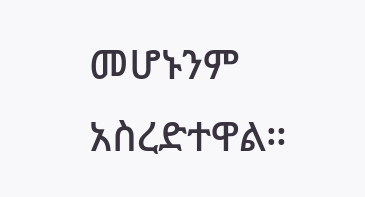መሆኑንም አስረድተዋል።